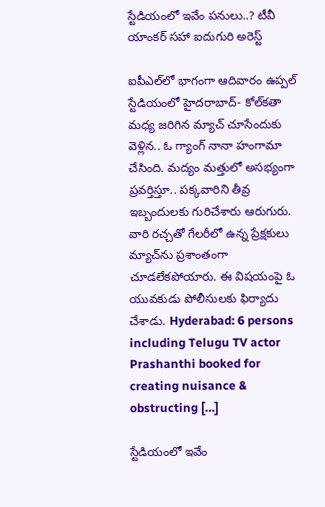స్టేడియంలో ఇవేం పనులు..? టీవీ యాంకర్ సహా ఐదుగురి అరెస్ట్

ఐపీఎల్‌లో భాగంగా ఆదివారం ఉప్పల్ స్టేడియంలో హైదరాబాద్- కోల్‌కతా మధ్య జరిగిన మ్యాచ్ చూసేందుకు వెళ్లిన.. ఓ గ్యాంగ్ నానా హంగామా చేసింది. మద్యం మత్తులో అసభ్యంగా ప్రవర్తిస్తూ.. పక్కవారిని తీవ్ర ఇబ్బందులకు గురిచేశారు ఆరుగురు. వారి రచ్చతో గేలరీలో ఉన్న ప్రేక్షకులు మ్యాచ్‌ను ప్రశాంతంగా చూడలేకపోయారు. ఈ విషయంపై ఓ యువకుడు పోలీసులకు ఫిర్యాదు చేశాడు. Hyderabad: 6 persons including Telugu TV actor Prashanthi booked for creating nuisance & obstructing […]

స్టేడియంలో ఇవేం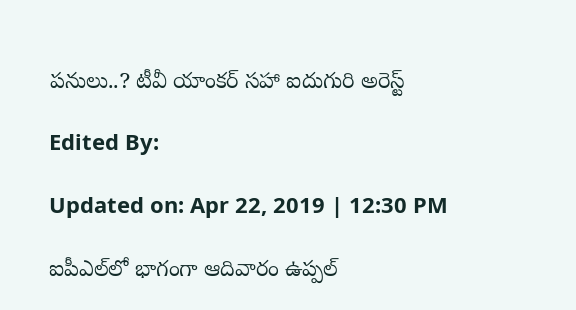పనులు..? టీవీ యాంకర్ సహా ఐదుగురి అరెస్ట్

Edited By:

Updated on: Apr 22, 2019 | 12:30 PM

ఐపీఎల్‌లో భాగంగా ఆదివారం ఉప్పల్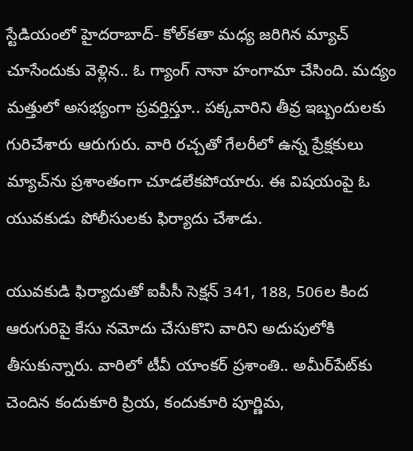స్టేడియంలో హైదరాబాద్- కోల్‌కతా మధ్య జరిగిన మ్యాచ్ చూసేందుకు వెళ్లిన.. ఓ గ్యాంగ్ నానా హంగామా చేసింది. మద్యం మత్తులో అసభ్యంగా ప్రవర్తిస్తూ.. పక్కవారిని తీవ్ర ఇబ్బందులకు గురిచేశారు ఆరుగురు. వారి రచ్చతో గేలరీలో ఉన్న ప్రేక్షకులు మ్యాచ్‌ను ప్రశాంతంగా చూడలేకపోయారు. ఈ విషయంపై ఓ యువకుడు పోలీసులకు ఫిర్యాదు చేశాడు.

యువకుడి ఫిర్యాదుతో ఐపీసీ సెక్షన్ 341, 188, 506ల కింద ఆరుగురిపై కేసు నమోదు చేసుకొని వారిని అదుపులోకి తీసుకున్నారు. వారిలో టీవీ యాంకర్ ప్రశాంతి.. అమీర్‌పేట్‌కు చెందిన కందుకూరి ప్రియ, కందుకూరి పూర్ణిమ,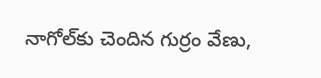నాగోల్‌కు చెందిన గుర్రం వేణు,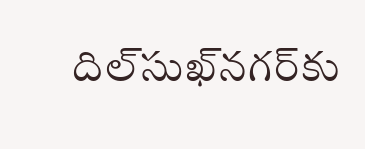దిల్‌సుఖ్‌నగర్‌కు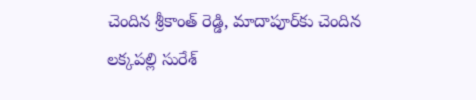చెందిన శ్రీకాంత్ రెడ్డి, మాదాపూర్‌కు చెందిన లక్కపల్లి సురేశ్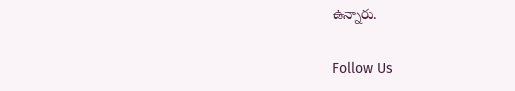ఉన్నారు.

Follow Us